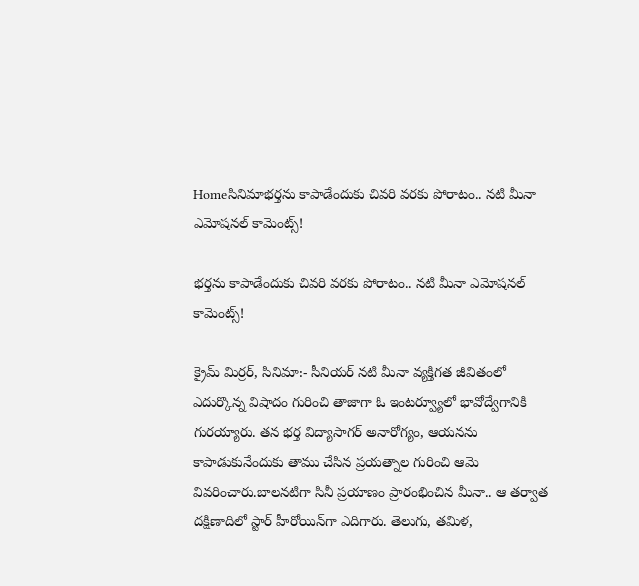Homeసినిమాభర్తను కాపాడేందుకు చివరి వరకు పోరాటం.. నటి మీనా ఎమోషనల్ కామెంట్స్!

భర్తను కాపాడేందుకు చివరి వరకు పోరాటం.. నటి మీనా ఎమోషనల్ కామెంట్స్!

క్రైమ్ మిర్రర్, సినిమా:- సీనియర్ నటి మీనా వ్యక్తిగత జీవితంలో ఎదుర్కొన్న విషాదం గురించి తాజాగా ఓ ఇంటర్వ్యూలో భావోద్వేగానికి గురయ్యారు. తన భర్త విద్యాసాగర్ అనారోగ్యం, ఆయనను కాపాడుకునేందుకు తాము చేసిన ప్రయత్నాల గురించి ఆమె వివరించారు.బాలనటిగా సినీ ప్రయాణం ప్రారంభించిన మీనా.. ఆ తర్వాత దక్షిణాదిలో స్టార్ హీరోయిన్‌గా ఎదిగారు. తెలుగు, తమిళ,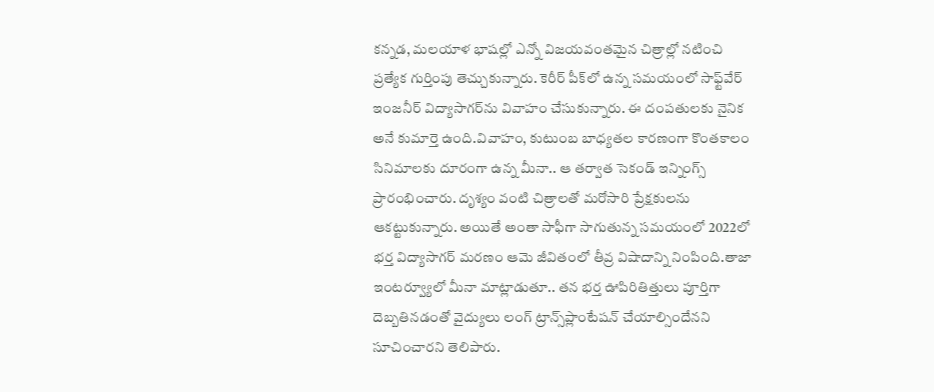కన్నడ, మలయాళ భాషల్లో ఎన్నో విజయవంతమైన చిత్రాల్లో నటించి ప్రత్యేక గుర్తింపు తెచ్చుకున్నారు. కెరీర్ పీక్‌లో ఉన్న సమయంలో సాఫ్ట్‌వేర్ ఇంజనీర్ విద్యాసాగర్‌ను వివాహం చేసుకున్నారు. ఈ దంపతులకు నైనిక అనే కుమార్తె ఉంది.వివాహం, కుటుంబ బాధ్యతల కారణంగా కొంతకాలం సినిమాలకు దూరంగా ఉన్న మీనా.. ఆ తర్వాత సెకండ్ ఇన్నింగ్స్ ప్రారంభించారు. దృశ్యం వంటి చిత్రాలతో మరోసారి ప్రేక్షకులను ఆకట్టుకున్నారు. అయితే అంతా సాఫీగా సాగుతున్న సమయంలో 2022లో భర్త విద్యాసాగర్ మరణం ఆమె జీవితంలో తీవ్ర విషాదాన్ని నింపింది.తాజా ఇంటర్వ్యూలో మీనా మాట్లాడుతూ.. తన భర్త ఊపిరితిత్తులు పూర్తిగా దెబ్బతినడంతో వైద్యులు లంగ్ ట్రాన్స్‌ప్లాంటేషన్ చేయాల్సిందేనని సూచించారని తెలిపారు.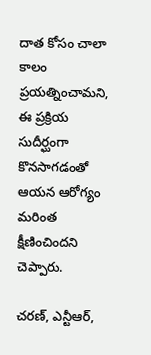దాత కోసం చాలా కాలం ప్రయత్నించామని, ఈ ప్రక్రియ సుదీర్ఘంగా కొనసాగడంతో ఆయన ఆరోగ్యం మరింత క్షీణించిందని చెప్పారు.

చరణ్, ఎన్టీఆర్,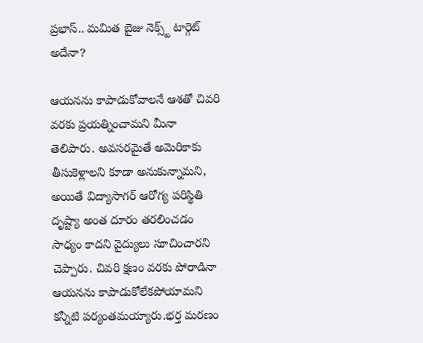ప్రభాస్.. మమిత బైజు నెక్స్ట్ టార్గెట్ అదేనా?

ఆయనను కాపాడుకోవాలనే ఆశతో చివరి వరకు ప్రయత్నించామని మీనా తెలిపారు. అవసరమైతే అమెరికాకు తీసుకెళ్లాలని కూడా అనుకున్నామని, అయితే విద్యాసాగర్ ఆరోగ్య పరిస్థితి దృష్ట్యా అంత దూరం తరలించడం సాధ్యం కాదని వైద్యులు సూచించారని చెప్పారు. చివరి క్షణం వరకు పోరాడినా ఆయనను కాపాడుకోలేకపోయామని కన్నీటి పర్యంతమయ్యారు.భర్త మరణం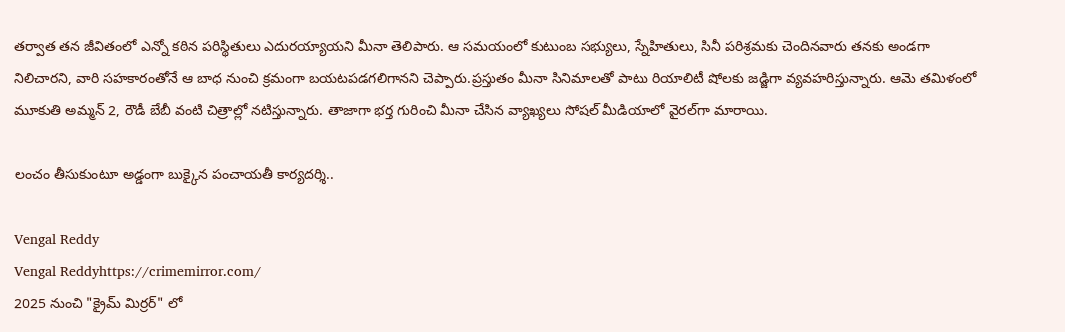తర్వాత తన జీవితంలో ఎన్నో కఠిన పరిస్థితులు ఎదురయ్యాయని మీనా తెలిపారు. ఆ సమయంలో కుటుంబ సభ్యులు, స్నేహితులు, సినీ పరిశ్రమకు చెందినవారు తనకు అండగా నిలిచారని, వారి సహకారంతోనే ఆ బాధ నుంచి క్రమంగా బయటపడగలిగానని చెప్పారు.ప్రస్తుతం మీనా సినిమాలతో పాటు రియాలిటీ షోలకు జడ్జిగా వ్యవహరిస్తున్నారు. ఆమె తమిళంలో మూకుతి అమ్మన్ 2, రౌడీ బేబీ వంటి చిత్రాల్లో నటిస్తున్నారు. తాజాగా భర్త గురించి మీనా చేసిన వ్యాఖ్యలు సోషల్ మీడియాలో వైరల్‌గా మారాయి.

లంచం తీసుకుంటూ అడ్డంగా బుక్కైన పంచాయతీ కార్యదర్శి..

Vengal Reddy
Vengal Reddyhttps://crimemirror.com/
2025 నుంచి "క్రైమ్ మిర్రర్" లో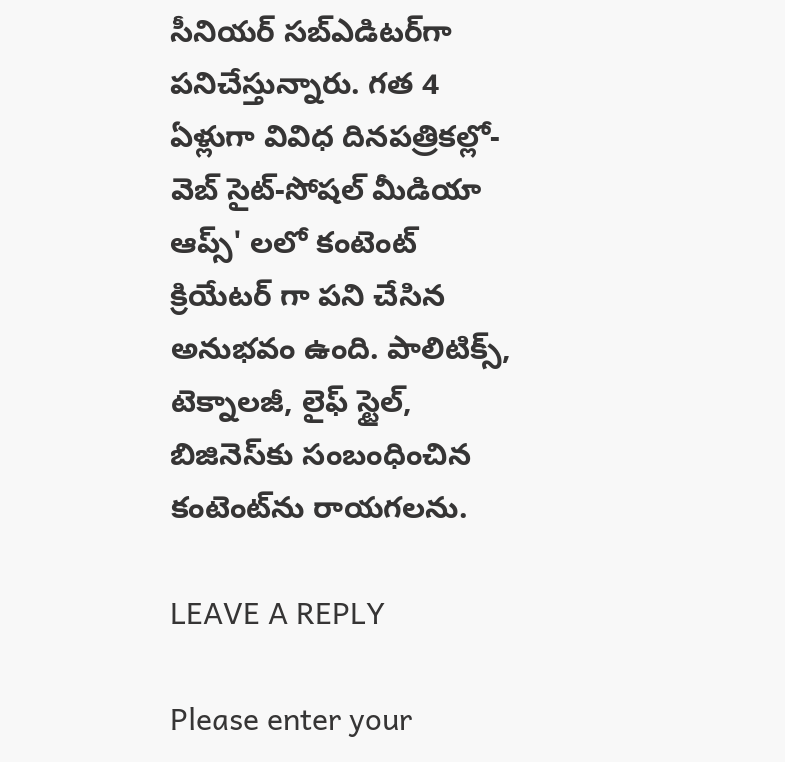సీనియర్ సబ్‌ఎడిటర్‌గా పనిచేస్తున్నారు. గత 4 ఏళ్లుగా వివిధ దినపత్రికల్లో-వెబ్ సైట్-సోషల్ మీడియా ఆప్స్' లలో కంటెంట్ క్రియేటర్ గా పని చేసిన అనుభవం ఉంది. పాలిటిక్స్‌, టెక్నాలజీ, లైఫ్‌ స్టైల్‌, బిజినెస్‌కు సంబంధించిన కంటెంట్‌ను రాయగలను.

LEAVE A REPLY

Please enter your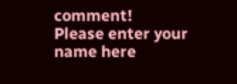comment!
Please enter your name here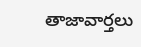తాజావార్తలు